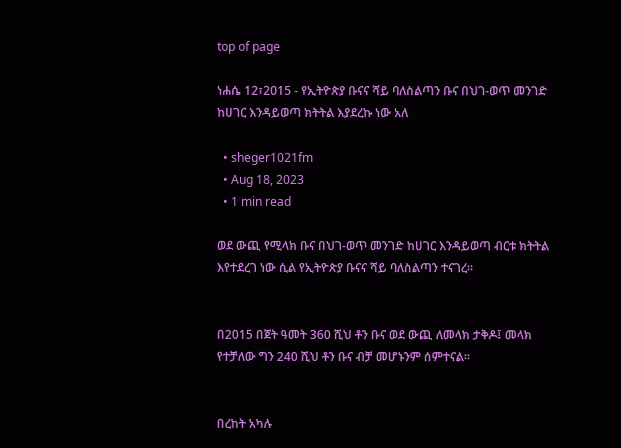top of page

ነሐሴ 12፣2015 - የኢትዮጵያ ቡናና ሻይ ባለስልጣን ቡና በህገ-ወጥ መንገድ ከሀገር እንዳይወጣ ክትትል እያደረኩ ነው አለ

  • sheger1021fm
  • Aug 18, 2023
  • 1 min read

ወደ ውጪ የሚላክ ቡና በህገ-ወጥ መንገድ ከሀገር እንዳይወጣ ብርቱ ክትትል እየተደረገ ነው ሲል የኢትዮጵያ ቡናና ሻይ ባለስልጣን ተናገረ፡፡


በ2015 በጀት ዓመት 360 ሺህ ቶን ቡና ወደ ውጪ ለመላክ ታቅዶ፤ መላክ የተቻለው ግን 240 ሺህ ቶን ቡና ብቻ መሆኑንም ሰምተናል፡፡


በረከት አካሉ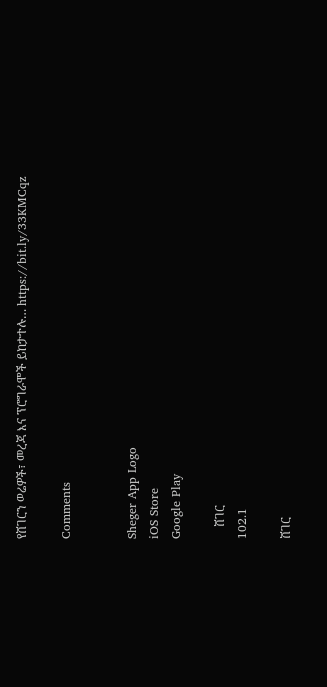የሸገርን ወሬዎች፣ መረጃ እና ፕሮግራሞች ይከታተሉ… https://bit.ly/33KMCqz

Comments


Sheger App Logo
iOS Store
Google Play

    ሸገር
102.1

ሸገር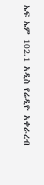ኤፍ ኤም 102.1 አዲስ የሬዲዮ አቀራረብ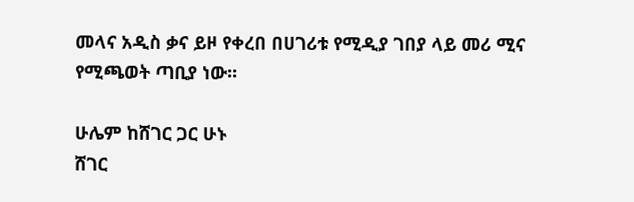መላና አዲስ ቃና ይዞ የቀረበ በሀገሪቱ የሚዲያ ገበያ ላይ መሪ ሚና የሚጫወት ጣቢያ ነው፡፡

ሁሌም ከሸገር ጋር ሁኑ
ሸገር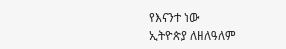የእናንተ ነው
ኢትዮጵያ ለዘለዓለም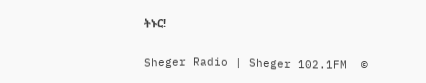ትኑር!

Sheger Radio | Sheger 102.1FM  ©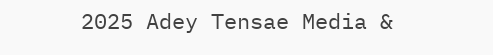2025 Adey Tensae Media &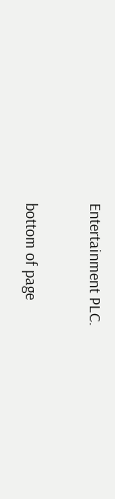Entertainment PLC.

bottom of page